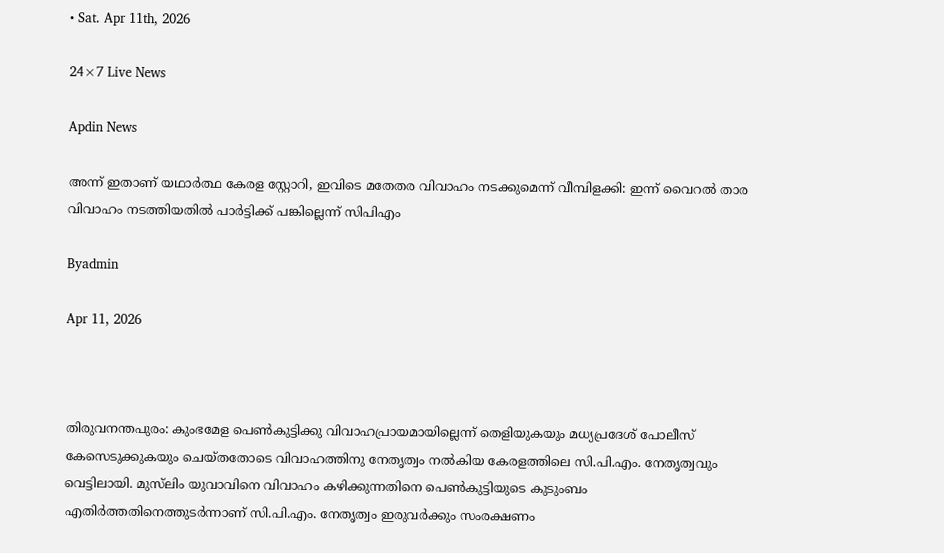• Sat. Apr 11th, 2026

24×7 Live News

Apdin News

അന്ന് ഇതാണ് യഥാർത്ഥ കേരള സ്റ്റോറി, ഇവിടെ മതേതര വിവാഹം നടക്കുമെന്ന് വീമ്പിളക്കി: ഇന്ന് വൈറൽ താര വിവാഹം നടത്തിയതിൽ പാർട്ടിക്ക് പങ്കില്ലെന്ന് സിപിഎം

Byadmin

Apr 11, 2026



തിരുവനന്തപുരം: കുംഭമേള പെൺകുട്ടിക്കു വിവാഹപ്രായമായില്ലെന്ന് തെളിയുകയും മധ്യപ്രദേശ് പോലീസ് കേസെടുക്കുകയും ചെയ്തതോടെ വിവാഹത്തിനു നേതൃത്വം നൽകിയ കേരളത്തിലെ സി.പി.എം. നേതൃത്വവും വെട്ടിലായി. മുസ്‌ലിം യുവാവിനെ വിവാഹം കഴിക്കുന്നതിനെ പെൺകുട്ടിയുടെ കുടുംബം എതിർത്തതിനെത്തുടർന്നാണ് സി.പി.എം. നേതൃത്വം ഇരുവർക്കും സംരക്ഷണം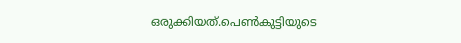ഒരുക്കിയത്.പെൺകുട്ടിയുടെ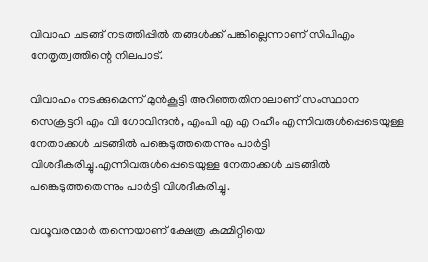വിവാഹ ചടങ്ങ് നടത്തിപ്പിൽ തങ്ങൾക്ക് പങ്കില്ലെന്നാണ് സിപിഎം നേതൃത്വത്തിന്റെ നിലപാട്.

വിവാഹം നടക്കുമെന്ന് മുൻകൂട്ടി അറിഞ്ഞതിനാലാണ് സംസ്ഥാന സെക്രട്ടറി എം വി ഗോവിന്ദൻ, എംപി എ എ റഹീം എന്നിവരുൾപ്പെടെയുള്ള നേതാക്കൾ ചടങ്ങിൽ പങ്കെടുത്തതെന്നും പാർട്ടി വിശദീകരിച്ചു.എന്നിവരുൾപ്പെടെയുള്ള നേതാക്കൾ ചടങ്ങിൽ പങ്കെടുത്തതെന്നും പാർട്ടി വിശദീകരിച്ചു.

വധൂവരന്മാർ തന്നെയാണ് ക്ഷേത്ര കമ്മിറ്റിയെ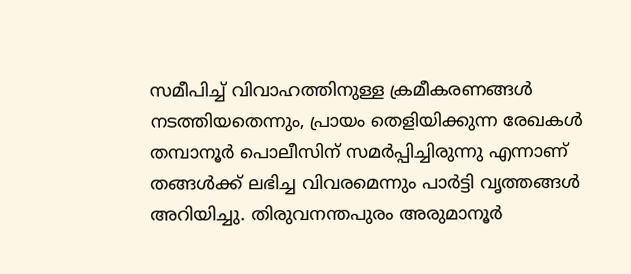സമീപിച്ച് വിവാഹത്തിനുള്ള ക്രമീകരണങ്ങൾ നടത്തിയതെന്നും, പ്രായം തെളിയിക്കുന്ന രേഖകൾ തമ്പാനൂർ പൊലീസിന് സമർപ്പിച്ചിരുന്നു എന്നാണ് തങ്ങൾക്ക് ലഭിച്ച വിവരമെന്നും പാർട്ടി വൃത്തങ്ങൾ അറിയിച്ചു. തിരുവനന്തപുരം അരുമാനൂർ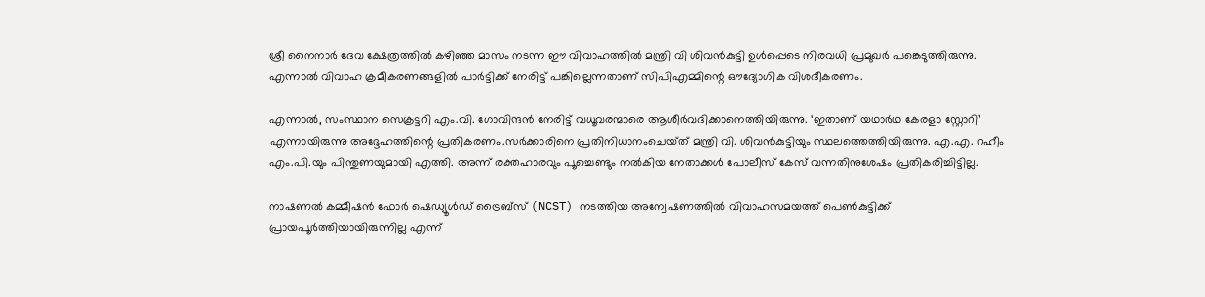ശ്രീ നൈനാർ ദേവ ക്ഷേത്രത്തിൽ കഴിഞ്ഞ മാസം നടന്ന ഈ വിവാഹത്തിൽ മന്ത്രി വി ശിവൻകുട്ടി ഉൾപ്പെടെ നിരവധി പ്രമുഖർ പങ്കെടുത്തിരുന്നു. എന്നാൽ വിവാഹ ക്രമീകരണങ്ങളിൽ പാർട്ടിക്ക് നേരിട്ട് പങ്കില്ലെന്നതാണ് സിപിഎമ്മിന്റെ ഔദ്യോഗിക വിശദീകരണം.

എന്നാൽ, സംസ്ഥാന സെക്രട്ടറി എം.വി. ഗോവിന്ദൻ നേരിട്ട് വധൂവരന്മാരെ ആശീർവദിക്കാനെത്തിയിരുന്നു. ‘ഇതാണ് യഥാർഥ കേരളാ സ്റ്റോറി’ എന്നായിരുന്നു അദ്ദേഹത്തിന്റെ പ്രതികരണം.സർക്കാരിനെ പ്രതിനിധാനംചെയ്‌ത്‌ മന്ത്രി വി. ശിവൻകുട്ടിയും സ്ഥലത്തെത്തിയിരുന്നു. എ.എ. റഹീം എം.പി.യും പിന്തുണയുമായി എത്തി. അന്ന് രക്തഹാരവും പൂച്ചെണ്ടും നൽകിയ നേതാക്കൾ പോലീസ് കേസ് വന്നതിനുശേഷം പ്രതികരിച്ചിട്ടില്ല.

നാഷണൽ കമ്മീഷൻ ഫോർ ഷെഡ്യൂൾഡ് ട്രൈബ്സ് (NCST) നടത്തിയ അന്വേഷണത്തിൽ വിവാഹസമയത്ത് പെൺകുട്ടിക്ക് പ്രായപൂർത്തിയായിരുന്നില്ല എന്ന്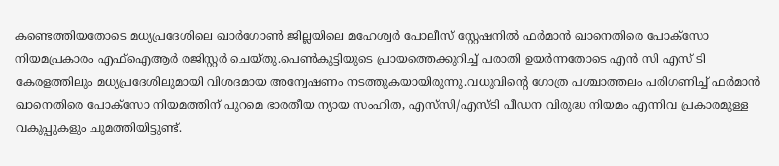കണ്ടെത്തിയതോടെ മധ്യപ്രദേശിലെ ഖാർഗോൺ ജില്ലയിലെ മഹേശ്വർ പോലീസ് സ്റ്റേഷനിൽ ഫർമാൻ ഖാനെതിരെ പോക്സോ നിയമപ്രകാരം എഫ്‌ഐആർ രജിസ്റ്റർ ചെയ്തു.പെൺകുട്ടിയുടെ പ്രായത്തെക്കുറിച്ച് പരാതി ഉയർന്നതോടെ എൻ സി എസ് ടി കേരളത്തിലും മധ്യപ്രദേശിലുമായി വിശദമായ അന്വേഷണം നടത്തുകയായിരുന്നു.വധുവിന്റെ ഗോത്ര പശ്ചാത്തലം പരിഗണിച്ച് ഫർമാൻ ഖാനെതിരെ പോക്സോ നിയമത്തിന് പുറമെ ഭാരതീയ ന്യായ സംഹിത, എസ്‌സി/എസ്ടി പീഡന വിരുദ്ധ നിയമം എന്നിവ പ്രകാരമുള്ള വകുപ്പുകളും ചുമത്തിയിട്ടുണ്ട്.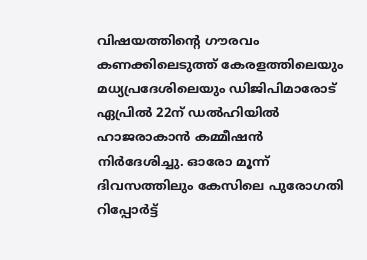വിഷയത്തിന്റെ ഗൗരവം കണക്കിലെടുത്ത് കേരളത്തിലെയും മധ്യപ്രദേശിലെയും ഡിജിപിമാരോട് ഏപ്രിൽ 22ന് ഡൽഹിയിൽ ഹാജരാകാൻ കമ്മീഷൻ നിർദേശിച്ചു. ഓരോ മൂന്ന് ദിവസത്തിലും കേസിലെ പുരോഗതി റിപ്പോർട്ട്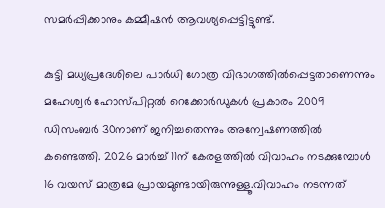സമർപ്പിക്കാനും കമ്മീഷൻ ആവശ്യപ്പെട്ടിട്ടുണ്ട്.

കുട്ടി മധ്യപ്രദേശിലെ പാർധി ഗോത്ര വിഭാഗത്തിൽപ്പെട്ടതാണെന്നും മഹേശ്വർ ഹോസ്പിറ്റൽ റെക്കോർഡുകൾ പ്രകാരം 2009 ഡിസംബർ 30നാണ് ജനിച്ചതെന്നും അന്വേഷണത്തിൽ കണ്ടെത്തി. 2026 മാർച്ച് 11ന് കേരളത്തിൽ വിവാഹം നടക്കുമ്പോൾ 16 വയസ് മാത്രമേ പ്രായമുണ്ടായിരുന്നുള്ളൂ.വിവാഹം നടന്നത്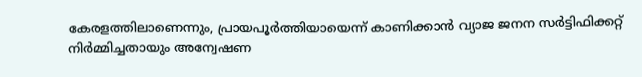കേരളത്തിലാണെന്നും, പ്രായപൂർത്തിയായെന്ന് കാണിക്കാൻ വ്യാജ ജനന സർട്ടിഫിക്കറ്റ് നിർമ്മിച്ചതായും അന്വേഷണ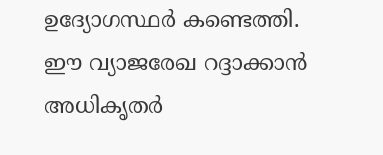ഉദ്യോഗസ്ഥർ കണ്ടെത്തി. ഈ വ്യാജരേഖ റദ്ദാക്കാൻ അധികൃതർ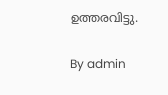ഉത്തരവിട്ടു.

By admin